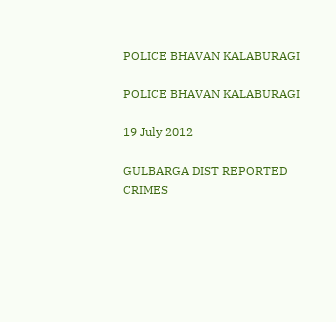POLICE BHAVAN KALABURAGI

POLICE BHAVAN KALABURAGI

19 July 2012

GULBARGA DIST REPORTED CRIMES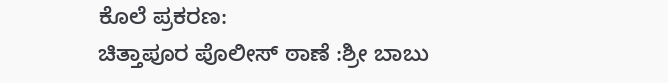ಕೊಲೆ ಪ್ರಕರಣ:
ಚಿತ್ತಾಪೂರ ಪೊಲೀಸ್ ಠಾಣೆ :ಶ್ರೀ ಬಾಬು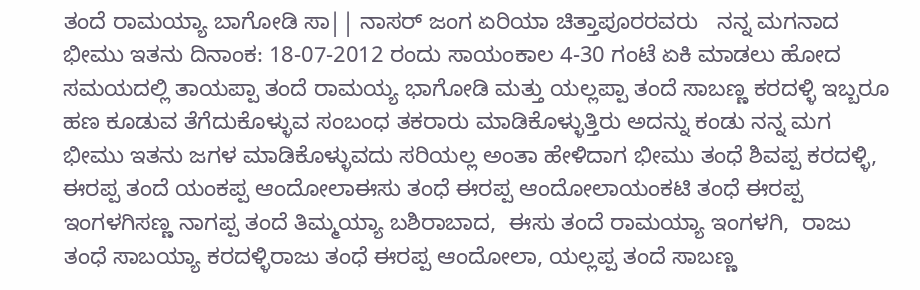ತಂದೆ ರಾಮಯ್ಯಾ ಬಾಗೋಡಿ ಸಾ|| ನಾಸರ್ ಜಂಗ ಏರಿಯಾ ಚಿತ್ತಾಪೂರರವರು   ನನ್ನ ಮಗನಾದ ಭೀಮು ಇತನು ದಿನಾಂಕ: 18-07-2012 ರಂದು ಸಾಯಂಕಾಲ 4-30 ಗಂಟೆ ಏಕಿ ಮಾಡಲು ಹೋದ ಸಮಯದಲ್ಲಿ ತಾಯಪ್ಪಾ ತಂದೆ ರಾಮಯ್ಯ ಭಾಗೋಡಿ ಮತ್ತು ಯಲ್ಲಪ್ಪಾ ತಂದೆ ಸಾಬಣ್ಣ ಕರದಳ್ಳಿ ಇಬ್ಬರೂ ಹಣ ಕೂಡುವ ತೆಗೆದುಕೊಳ್ಳುವ ಸಂಬಂಧ ತಕರಾರು ಮಾಡಿಕೊಳ್ಳುತ್ತಿರು ಅದನ್ನು ಕಂಡು ನನ್ನ ಮಗ ಭೀಮು ಇತನು ಜಗಳ ಮಾಡಿಕೊಳ್ಳುವದು ಸರಿಯಲ್ಲ ಅಂತಾ ಹೇಳಿದಾಗ ಭೀಮು ತಂಧೆ ಶಿವಪ್ಪ ಕರದಳ್ಳಿ,  ಈರಪ್ಪ ತಂದೆ ಯಂಕಪ್ಪ ಆಂದೋಲಾಈಸು ತಂಧೆ ಈರಪ್ಪ ಆಂದೋಲಾಯಂಕಟಿ ತಂಧೆ ಈರಪ್ಪ ಇಂಗಳಗಿಸಣ್ಣ ನಾಗಪ್ಪ ತಂದೆ ತಿಮ್ಮಯ್ಯಾ ಬಶಿರಾಬಾದ,  ಈಸು ತಂದೆ ರಾಮಯ್ಯಾ ಇಂಗಳಗಿ,  ರಾಜು ತಂಧೆ ಸಾಬಯ್ಯಾ ಕರದಳ್ಳಿರಾಜು ತಂಧೆ ಈರಪ್ಪ ಆಂದೋಲಾ, ಯಲ್ಲಪ್ಪ ತಂದೆ ಸಾಬಣ್ಣ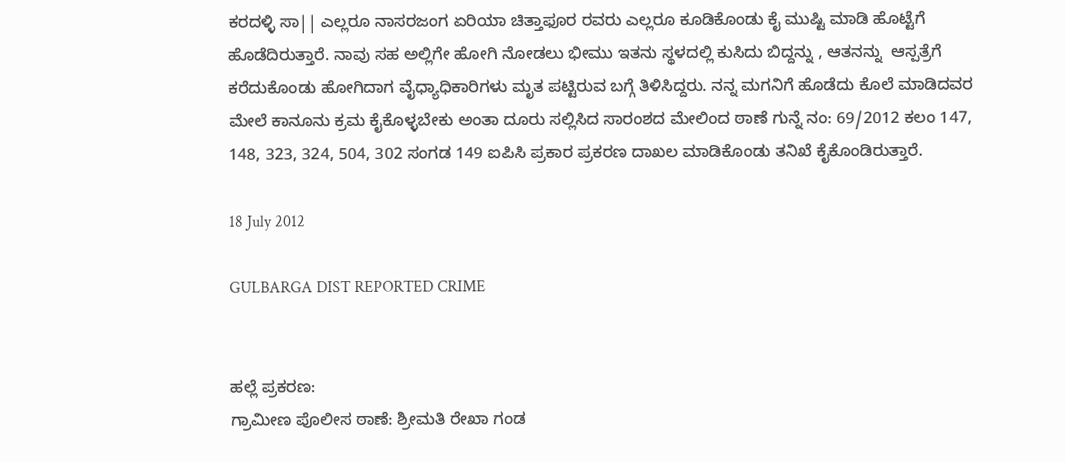ಕರದಳ್ಳಿ ಸಾ|| ಎಲ್ಲರೂ ನಾಸರಜಂಗ ಏರಿಯಾ ಚಿತ್ತಾಫೂರ ರವರು ಎಲ್ಲರೂ ಕೂಡಿಕೊಂಡು ಕೈ ಮುಷ್ಟಿ ಮಾಡಿ ಹೊಟ್ಟೆಗೆ ಹೊಡೆದಿರುತ್ತಾರೆ. ನಾವು ಸಹ ಅಲ್ಲಿಗೇ ಹೋಗಿ ನೋಡಲು ಭೀಮು ಇತನು ಸ್ಥಳದಲ್ಲಿ ಕುಸಿದು ಬಿದ್ದನ್ನು , ಆತನನ್ನು  ಆಸ್ಪತ್ರೆಗೆ ಕರೆದುಕೊಂಡು ಹೋಗಿದಾಗ ವೈಧ್ಯಾಧಿಕಾರಿಗಳು ಮೃತ ಪಟ್ಟಿರುವ ಬಗ್ಗೆ ತಿಳಿಸಿದ್ದರು. ನನ್ನ ಮಗನಿಗೆ ಹೊಡೆದು ಕೊಲೆ ಮಾಡಿದವರ ಮೇಲೆ ಕಾನೂನು ಕ್ರಮ ಕೈಕೊಳ್ಳಬೇಕು ಅಂತಾ ದೂರು ಸಲ್ಲಿಸಿದ ಸಾರಂಶದ ಮೇಲಿಂದ ಠಾಣೆ ಗುನ್ನೆ ನಂ: 69/2012 ಕಲಂ 147, 148, 323, 324, 504, 302 ಸಂಗಡ 149 ಐಪಿಸಿ ಪ್ರಕಾರ ಪ್ರಕರಣ ದಾಖಲ ಮಾಡಿಕೊಂಡು ತನಿಖೆ ಕೈಕೊಂಡಿರುತ್ತಾರೆ.

18 July 2012

GULBARGA DIST REPORTED CRIME


ಹಲ್ಲೆ ಪ್ರಕರಣ:
ಗ್ರಾಮೀಣ ಪೊಲೀಸ ಠಾಣೆ: ಶ್ರೀಮತಿ ರೇಖಾ ಗಂಡ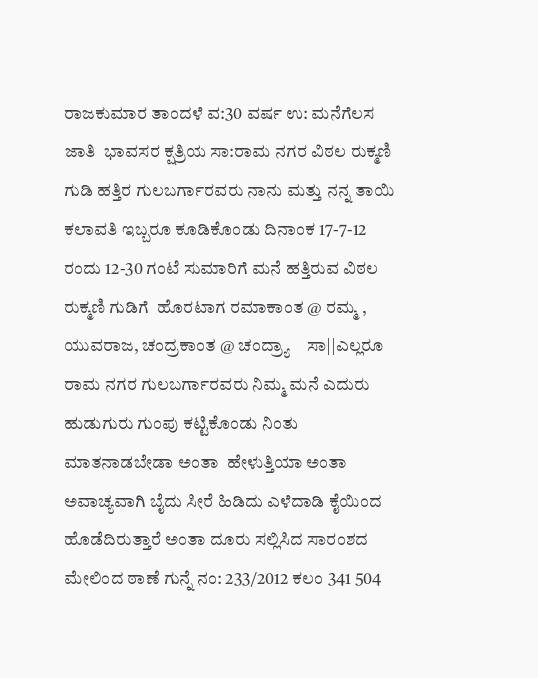ರಾಜಕುಮಾರ ತಾಂದಳೆ ವ:30 ವರ್ಷ ಉ: ಮನೆಗೆಲಸ ಜಾತಿ  ಭಾವಸರ ಕ್ಷತ್ರಿಯ ಸಾ:ರಾಮ ನಗರ ವಿಠಲ ರುಕ್ಮಣಿ ಗುಡಿ ಹತ್ತಿರ ಗುಲಬರ್ಗಾರವರು ನಾನು ಮತ್ತು ನನ್ನ ತಾಯಿ ಕಲಾವತಿ ಇಬ್ಬರೂ ಕೂಡಿಕೊಂಡು ದಿನಾಂಕ 17-7-12 ರಂದು 12-30 ಗಂಟೆ ಸುಮಾರಿಗೆ ಮನೆ ಹತ್ತಿರುವ ವಿಠಲ ರುಕ್ಮಣಿ ಗುಡಿಗೆ  ಹೊರಟಾಗ ರಮಾಕಾಂತ @ ರಮ್ಮ , ಯುವರಾಜ, ಚಂದ್ರಕಾಂತ @ ಚಂದ್ರ್ಯಾ    ಸಾ||ಎಲ್ಲರೂ ರಾಮ ನಗರ ಗುಲಬರ್ಗಾರವರು ನಿಮ್ಮ ಮನೆ ಎದುರು ಹುಡುಗುರು ಗುಂಪು ಕಟ್ಟಿಕೊಂಡು ನಿಂತು ಮಾತನಾಡಬೇಡಾ ಅಂತಾ  ಹೇಳುತ್ತಿಯಾ ಅಂತಾ ಅವಾಚ್ಯವಾಗಿ ಬೈದು ಸೀರೆ ಹಿಡಿದು ಎಳೆದಾಡಿ ಕೈಯಿಂದ ಹೊಡೆದಿರುತ್ತಾರೆ ಅಂತಾ ದೂರು ಸಲ್ಲಿಸಿದ ಸಾರಂಶದ ಮೇಲಿಂದ ಠಾಣೆ ಗುನ್ನೆ ನಂ: 233/2012 ಕಲಂ 341 504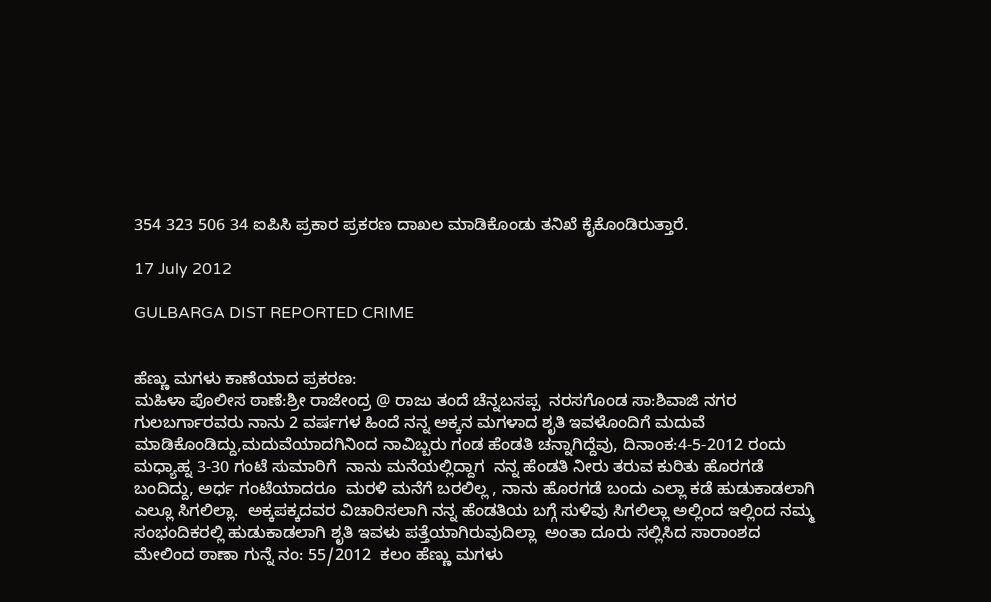354 323 506 34 ಐಪಿಸಿ ಪ್ರಕಾರ ಪ್ರಕರಣ ದಾಖಲ ಮಾಡಿಕೊಂಡು ತನಿಖೆ ಕೈಕೊಂಡಿರುತ್ತಾರೆ.

17 July 2012

GULBARGA DIST REPORTED CRIME


ಹೆಣ್ಣು ಮಗಳು ಕಾಣೆಯಾದ ಪ್ರಕರಣ:
ಮಹಿಳಾ ಪೊಲೀಸ ಠಾಣೆ:ಶ್ರೀ ರಾಜೇಂದ್ರ @ ರಾಜು ತಂದೆ ಚೆನ್ನಬಸಪ್ಪ  ನರಸಗೊಂಡ ಸಾ:ಶಿವಾಜಿ ನಗರ  ಗುಲಬರ್ಗಾರವರು ನಾನು 2 ವರ್ಷಗಳ ಹಿಂದೆ ನನ್ನ ಅಕ್ಕನ ಮಗಳಾದ ಶೃತಿ ಇವಳೊಂದಿಗೆ ಮದುವೆ ಮಾಡಿಕೊಂಡಿದ್ದು,ಮದುವೆಯಾದಗಿನಿಂದ ನಾವಿಬ್ಬರು ಗಂಡ ಹೆಂಡತಿ ಚನ್ನಾಗಿದ್ದೆವು, ದಿನಾಂಕ:4-5-2012 ರಂದು ಮಧ್ಯಾಹ್ನ 3-30 ಗಂಟೆ ಸುಮಾರಿಗೆ  ನಾನು ಮನೆಯಲ್ಲಿದ್ದಾಗ  ನನ್ನ ಹೆಂಡತಿ ನೀರು ತರುವ ಕುರಿತು ಹೊರಗಡೆ ಬಂದಿದ್ದು, ಅರ್ಧ ಗಂಟೆಯಾದರೂ  ಮರಳಿ ಮನೆಗೆ ಬರಲಿಲ್ಲ , ನಾನು ಹೊರಗಡೆ ಬಂದು ಎಲ್ಲಾ ಕಡೆ ಹುಡುಕಾಡಲಾಗಿ ಎಲ್ಲೂ ಸಿಗಲಿಲ್ಲಾ.  ಅಕ್ಕಪಕ್ಕದವರ ವಿಚಾರಿಸಲಾಗಿ ನನ್ನ ಹೆಂಡತಿಯ ಬಗ್ಗೆ ಸುಳಿವು ಸಿಗಲಿಲ್ಲಾ ಅಲ್ಲಿಂದ ಇಲ್ಲಿಂದ ನಮ್ಮ ಸಂಭಂದಿಕರಲ್ಲಿ ಹುಡುಕಾಡಲಾಗಿ ಶೃತಿ ಇವಳು ಪತ್ತೆಯಾಗಿರುವುದಿಲ್ಲಾ  ಅಂತಾ ದೂರು ಸಲ್ಲಿಸಿದ ಸಾರಾಂಶದ ಮೇಲಿಂದ ಠಾಣಾ ಗುನ್ನೆ ನಂ: 55/2012  ಕಲಂ ಹೆಣ್ಣು ಮಗಳು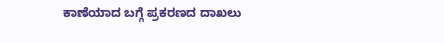ಕಾಣೆಯಾದ ಬಗ್ಗೆ ಪ್ರಕರಣದ ದಾಖಲು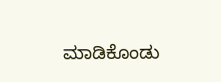ಮಾಡಿಕೊಂಡು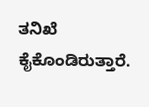ತನಿಖೆ ಕೈಕೊಂಡಿರುತ್ತಾರೆ.